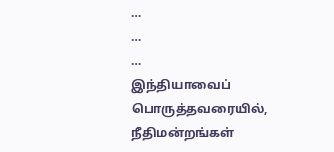…
…
…
இந்தியாவைப் பொருத்தவரையில், நீதிமன்றங்கள்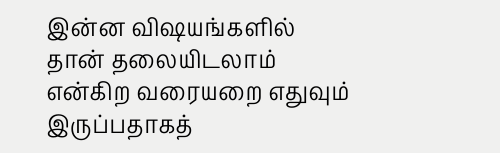இன்ன விஷயங்களில் தான் தலையிடலாம் என்கிற வரையறை எதுவும் இருப்பதாகத்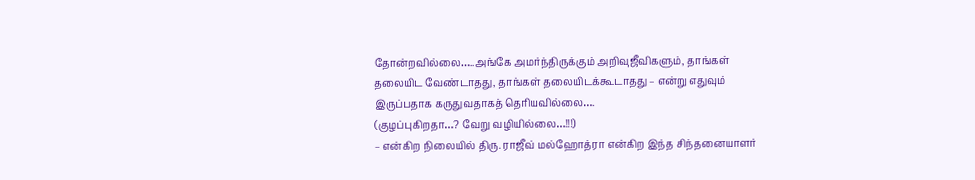தோன்றவில்லை…..அங்கே அமர்ந்திருக்கும் அறிவுஜீவிகளும், தாங்கள்
தலையிட வேண்டாதது, தாங்கள் தலையிடக்கூடாதது – என்று எதுவும்
இருப்பதாக கருதுவதாகத் தெரியவில்லை….
(குழப்புகிறதா…? வேறு வழியில்லை…!!!)
– என்கிற நிலையில் திரு. ராஜீவ் மல்ஹோத்ரா என்கிற இந்த சிந்தனையாளர்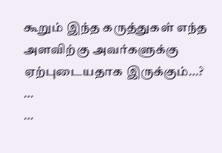கூறும் இந்த கருத்துகள் எந்த அளவிற்கு அவர்களுக்கு ஏற்புடையதாக இருக்கும்…?
…
…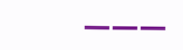———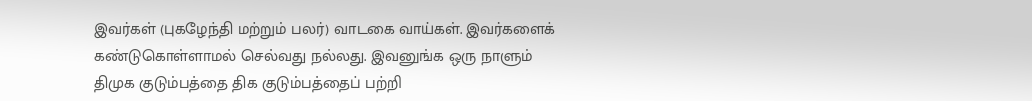இவர்கள் (புகழேந்தி மற்றும் பலர்) வாடகை வாய்கள். இவர்களைக் கண்டுகொள்ளாமல் செல்வது நல்லது. இவனுங்க ஒரு நாளும் திமுக குடும்பத்தை திக குடும்பத்தைப் பற்றி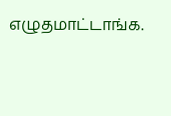எழுதமாட்டாங்க.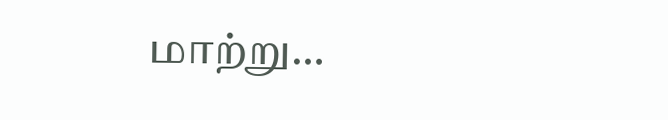மாற்று…